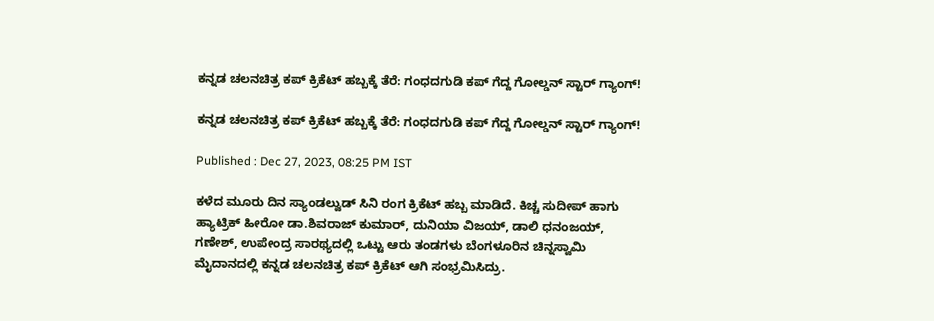ಕನ್ನಡ ಚಲನಚಿತ್ರ ಕಪ್ ಕ್ರಿಕೆಟ್ ಹಬ್ಬಕ್ಕೆ ತೆರೆ: ಗಂಧದಗುಡಿ ಕಪ್ ಗೆದ್ದ ಗೋಲ್ಡನ್ ಸ್ಟಾರ್ ಗ್ಯಾಂಗ್!

ಕನ್ನಡ ಚಲನಚಿತ್ರ ಕಪ್ ಕ್ರಿಕೆಟ್ ಹಬ್ಬಕ್ಕೆ ತೆರೆ: ಗಂಧದಗುಡಿ ಕಪ್ ಗೆದ್ದ ಗೋಲ್ಡನ್ ಸ್ಟಾರ್ ಗ್ಯಾಂಗ್!

Published : Dec 27, 2023, 08:25 PM IST

ಕಳೆದ ಮೂರು ದಿನ ಸ್ಯಾಂಡಲ್ವುಡ್ ಸಿನಿ ರಂಗ ಕ್ರಿಕೆಟ್ ಹಬ್ಬ ಮಾಡಿದೆ. ಕಿಚ್ಚ ಸುದೀಪ್ ಹಾಗು ಹ್ಯಾಟ್ರಿಕ್ ಹೀರೋ ಡಾ.ಶಿವರಾಜ್ ಕುಮಾರ್, ದುನಿಯಾ ವಿಜಯ್, ಡಾಲಿ ಧನಂಜಯ್, ಗಣೇಶ್, ಉಪೇಂದ್ರ ಸಾರಥ್ಯದಲ್ಲಿ ಒಟ್ಟು ಆರು ತಂಡಗಳು ಬೆಂಗಳೂರಿನ ಚಿನ್ನಸ್ವಾಮಿ ಮೈದಾನದಲ್ಲಿ ಕನ್ನಡ ಚಲನಚಿತ್ರ ಕಪ್ ಕ್ರಿಕೆಟ್ ಆಗಿ ಸಂಭ್ರಮಿಸಿದ್ರು.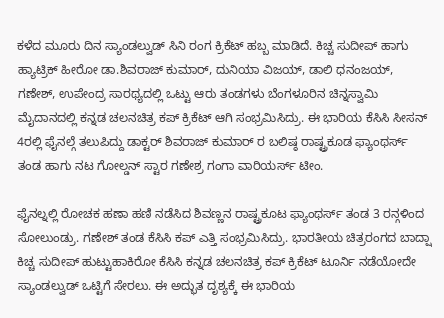ಕಳೆದ ಮೂರು ದಿನ ಸ್ಯಾಂಡಲ್ವುಡ್ ಸಿನಿ ರಂಗ ಕ್ರಿಕೆಟ್ ಹಬ್ಬ ಮಾಡಿದೆ. ಕಿಚ್ಚ ಸುದೀಪ್ ಹಾಗು ಹ್ಯಾಟ್ರಿಕ್ ಹೀರೋ ಡಾ.ಶಿವರಾಜ್ ಕುಮಾರ್, ದುನಿಯಾ ವಿಜಯ್, ಡಾಲಿ ಧನಂಜಯ್, ಗಣೇಶ್, ಉಪೇಂದ್ರ ಸಾರಥ್ಯದಲ್ಲಿ ಒಟ್ಟು ಆರು ತಂಡಗಳು ಬೆಂಗಳೂರಿನ ಚಿನ್ನಸ್ವಾಮಿ ಮೈದಾನದಲ್ಲಿ ಕನ್ನಡ ಚಲನಚಿತ್ರ ಕಪ್ ಕ್ರಿಕೆಟ್ ಆಗಿ ಸಂಭ್ರಮಿಸಿದ್ರು. ಈ ಭಾರಿಯ ಕೆಸಿಸಿ ಸೀಸನ್ 4ರಲ್ಲಿ ಫೈನಲ್ಗೆ ತಲುಪಿದ್ದು ಡಾಕ್ಟರ್ ಶಿವರಾಜ್ ಕುಮಾರ್ ರ ಬಲಿಷ್ಠ ರಾಷ್ಟ್ರಕೂಡ ಫ್ಯಾಂಥರ್ಸ್ ತಂಡ ಹಾಗು ನಟ ಗೋಲ್ಡನ್ ಸ್ಟಾರ ಗಣೇಶ್ರ ಗಂಗಾ ವಾರಿಯರ್ಸ್ ಟೀಂ.

ಫೈನಲ್ನಲ್ಲಿ ರೋಚಕ ಹಣಾ ಹಣಿ ನಡೆಸಿದ ಶಿವಣ್ಣನ ರಾಷ್ಟ್ರಕೂಟ ಫ್ಯಾಂಥರ್ಸ್ ತಂಡ 3 ರನ್ಗಳಿಂದ ಸೋಲುಂಡ್ರು. ಗಣೇಶ್ ತಂಡ ಕೆಸಿಸಿ ಕಪ್ ಎತ್ತಿ ಸಂಭ್ರಮಿಸಿದ್ರು. ಭಾರತೀಯ ಚಿತ್ರರಂಗದ ಬಾದ್ಷಾ ಕಿಚ್ಚ ಸುದೀಪ್ ಹುಟ್ಟುಹಾಕಿರೋ ಕೆಸಿಸಿ ಕನ್ನಡ ಚಲನಚಿತ್ರ ಕಪ್ ಕ್ರಿಕೆಟ್ ಟೂರ್ನಿ ನಡೆಯೋದೇ ಸ್ಯಾಂಡಲ್ವುಡ್ ಒಟ್ಟಿಗೆ ಸೇರಲು. ಈ ಅದ್ಭುತ ದೃಶ್ಯಕ್ಕೆ ಈ ಭಾರಿಯ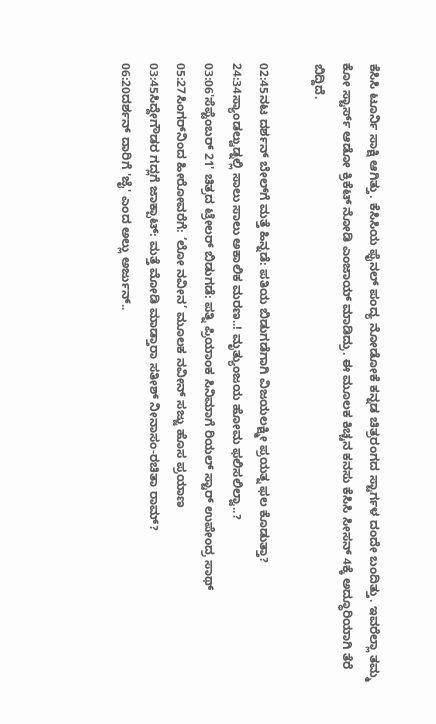ಕೆಸಿಸಿ ಟೂರ್ನಿ ಸಾಕ್ಷಿ ಆಗಿತ್ತು. ಕೆಸಿಸಿಯ ಫೈನಲ್ ಪಂದ್ಯ ನೋಡೋಕೆ ಕನ್ನಡ ಚಿತ್ರರಂಗದ ಸ್ಟಾರ್ಗಳ ದಂದೇ ಬಂದಿತ್ತು. ಇವರೆಲ್ಲಾ ತಮ್ಮ ಕೋ ಸ್ಟಾರ್ಸ್ ಆಡೋ ಕ್ರಿಕೆಟ್ ನೋಡಿ ಎಂಜಾಯ್ ಮಾಡಿದ್ರು. ಈ ಮೂಲಕ ಕಿಚ್ಚನ ಕನಸು ಕೆಸಿಸಿ ಸೀಸನ್ 4ಕ್ಕೆ ಅದ್ಧೂರಿಯಾಗಿ ತೆರೆ ಬಿದ್ದಿದೆ.

02:45ನಟ ದರ್ಶನ್ ಬೇಲ್‌ಗೆ ಮತ್ತೆ ಹಿನ್ನಡೆ: ಪತಿಯ ಬಿಡುಗಡೆಗಾಗಿ ವಿಜಯಲಕ್ಷ್ಮೀ ಪ್ರಯತ್ನ ಫಲ ಕೊಡುತ್ತಾ?
24:34ಸ್ಯಾಂಡಲ್ವುಡ್ನಲ್ಲಿ ಸಾಲು ಸಾಲು ಅಕಾಲಿಕ ಮರಣ..! ಮೃತ್ಯುಂಜಯ ಹೋಮ ಫಲಿಸಲಿಲ್ವಾ..?
03:06'ಸೆಪ್ಟೆಂಬರ್ 21' ಚಿತ್ರದ ಟ್ರೇಲರ್ ಬಿಡುಗಡೆ: ಪತ್ನಿ ಪ್ರಿಯಾಂಕ ಸಿನಿಮಾಗೆ ರಿಯಲ್ ಸ್ಟಾರ್ ಉಪೇಂದ್ರ ಸಾಥ್‌
05:27ಸಿಂಗರ್‌ನಿಂದ ಹೀರೋವರೆಗೆ: ‘ಲೋ ನವೀನ’ ಮೂಲಕ ನವೀನ್ ಸಜ್ಜು ಹೊಸ ಪ್ರಯಾಣ
03:45ಸಿದ್ದೇಗೌಡರ ಗದ್ಲಗೆ ಜಾಕ್ಪಾಟ್: ಮತ್ತೆ ಮೋಡಿ ಮಾಡ್ತಾರಾ ಸತೀಶ್ ನೀನಾಸಂ-ರಚಿತಾ ರಾಮ್?
06:20ದರ್ಶನ್‌ ದಾರಿಗೆ 'ಜೈ' ಎಂದ ಅಲ್ಲು ಅರ್ಜುನ್..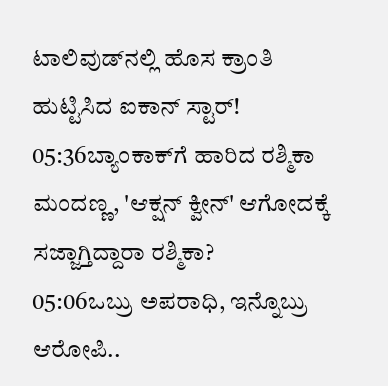ಟಾಲಿವುಡ್‌ನಲ್ಲಿ ಹೊಸ ಕ್ರಾಂತಿ ಹುಟ್ಟಿಸಿದ ಐಕಾನ್ ಸ್ಟಾರ್!
05:36ಬ್ಯಾಂಕಾಕ್‌ಗೆ ಹಾರಿದ ರಶ್ಮಿಕಾ ಮಂದಣ್ಣ, 'ಆಕ್ಷನ್ ಕ್ವೀನ್' ಆಗೋದಕ್ಕೆ ಸಜ್ಜಾಗ್ತಿದ್ದಾರಾ ರಶ್ಮಿಕಾ?
05:06ಒಬ್ರು ಅಪರಾಧಿ, ಇನ್ನೊಬ್ರು ಆರೋಪಿ..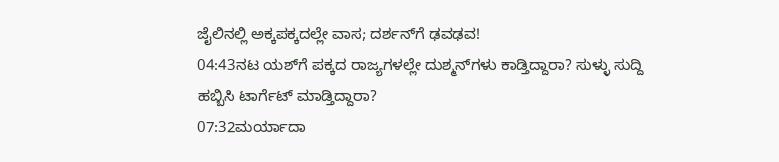ಜೈಲಿನಲ್ಲಿ ಅಕ್ಕಪಕ್ಕದಲ್ಲೇ ವಾಸ; ದರ್ಶನ್‌ಗೆ ಢವಢವ!
04:43ನಟ ಯಶ್‌ಗೆ ಪಕ್ಕದ ರಾಜ್ಯಗಳಲ್ಲೇ ದುಶ್ಮನ್‌ಗಳು ಕಾಡ್ತಿದ್ದಾರಾ? ಸುಳ್ಳು ಸುದ್ದಿ ಹಬ್ಬಿಸಿ ಟಾರ್ಗೆಟ್‌ ಮಾಡ್ತಿದ್ದಾರಾ?
07:32ಮರ್ಯಾದಾ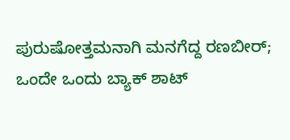ಪುರುಷೋತ್ತಮನಾಗಿ ಮನಗೆದ್ದ ರಣಬೀರ್; ಒಂದೇ ಒಂದು ಬ್ಯಾಕ್ ಶಾಟ್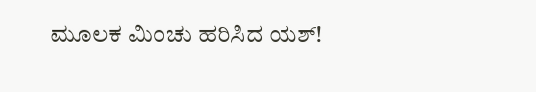ಮೂಲಕ ಮಿಂಚು ಹರಿಸಿದ ಯಶ್!